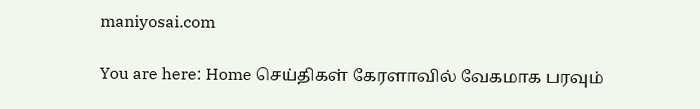maniyosai.com

You are here: Home செய்திகள் கேரளாவில் வேகமாக பரவும்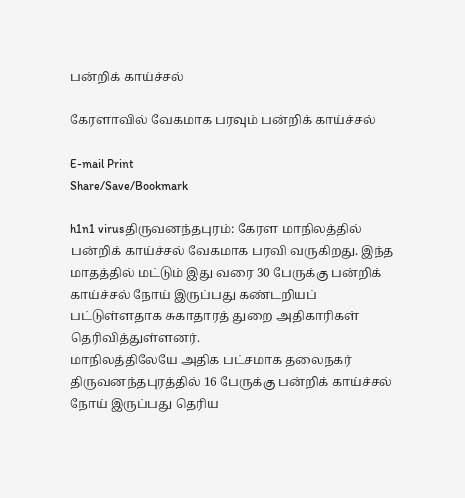பன்றிக் காய்ச்சல்

கேரளாவில் வேகமாக பரவும் பன்றிக் காய்ச்சல்

E-mail Print
Share/Save/Bookmark

h1n1 virusதிருவனந்தபுரம்: கேரள மாநிலத்தில் பன்றிக் காய்ச்சல் வேகமாக பரவி வருகிறது. இந்த மாதத்தில் மட்டும் இது வரை 30 பேருக்கு பன்றிக் காய்ச்சல் நோய் இருப்பது கண்டறியப் பட்டுள்ளதாக சுகாதாரத் துறை அதிகாரிகள் தெரிவித்துள்ளனர்.
மாநிலத்திலேயே அதிக பட்சமாக தலைநகர் திருவனந்தபுரத்தில் 16 பேருக்கு பன்றிக் காய்ச்சல் நோய் இருப்பது தெரிய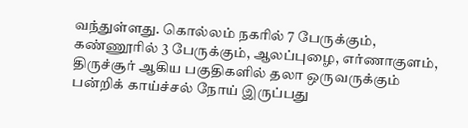வந்துள்ளது. கொல்லம் நகரில் 7 பேருக்கும், கண்ணூரில் 3 பேருக்கும், ஆலப்புழை, எர்ணாகுளம், திருச்சூர் ஆகிய பகுதிகளில் தலா ஒருவருக்கும் பன்றிக் காய்ச்சல் நோய் இருப்பது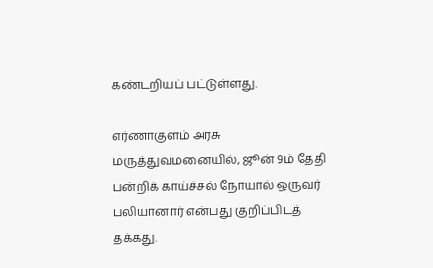கண்டறியப் பட்டுள்ளது.

எர்ணாகுளம் அரசு மருத்துவமனையில், ஜூன் 9ம் தேதி பன்றிக் காய்ச்சல் நோயால் ஒருவர் பலியானார் என்பது குறிப்பிடத் தக்கது.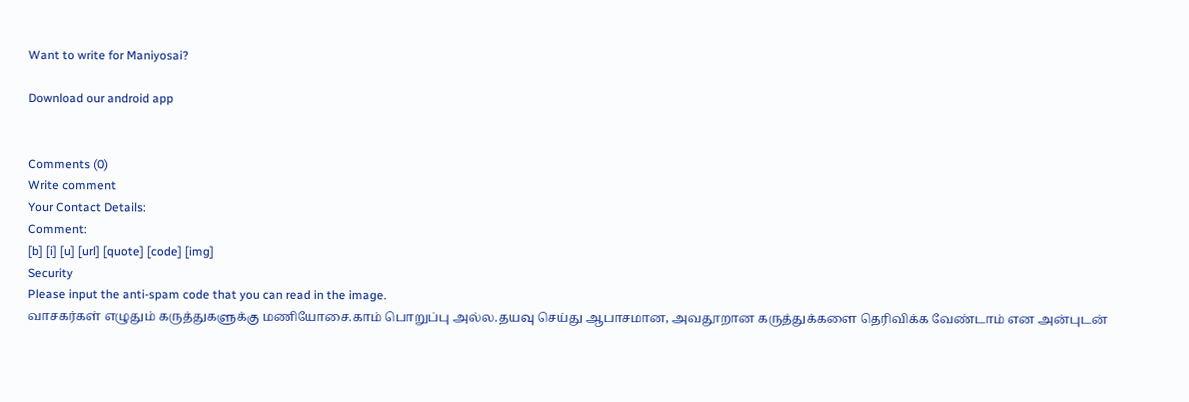Want to write for Maniyosai?

Download our android app


Comments (0)
Write comment
Your Contact Details:
Comment:
[b] [i] [u] [url] [quote] [code] [img]
Security
Please input the anti-spam code that you can read in the image.
வாசகர்கள் எழுதும் கருத்துகளுக்கு மணியோசை.காம் பொறுப்பு அல்ல.தயவு செய்து ஆபாசமான, அவதூறான கருத்துக்களை தெரிவிக்க வேண்டாம் என அன்புடன்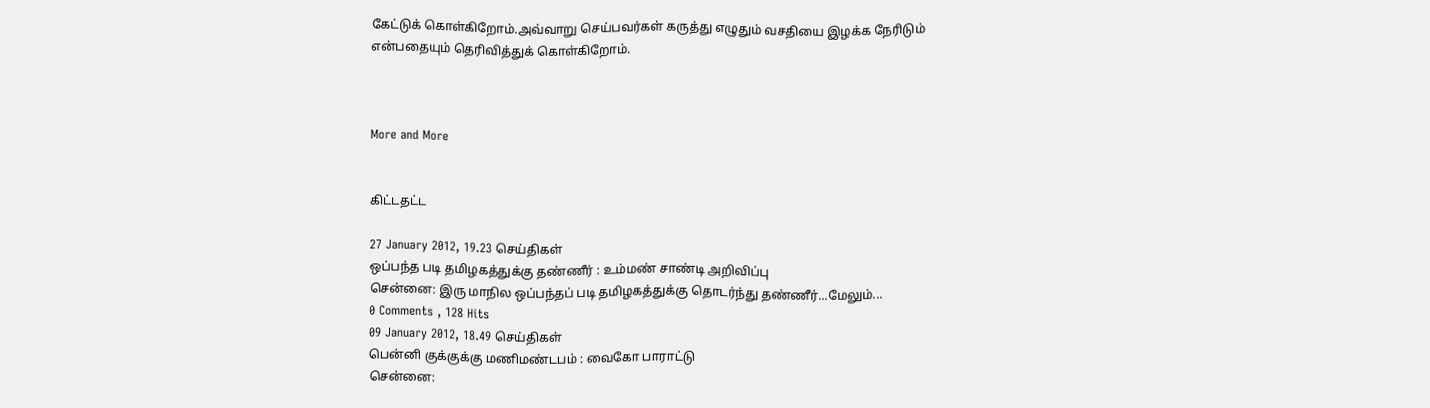கேட்டுக் கொள்கிறோம்.அவ்வாறு செய்பவர்கள் கருத்து எழுதும் வசதியை இழக்க நேரிடும் என்பதையும் தெரிவித்துக் கொள்கிறோம்.



More and More


கிட்டதட்ட

27 January 2012, 19.23 செய்திகள்
ஒப்பந்த படி தமிழகத்துக்கு தண்ணீர் : உம்மண் சாண்டி அறிவிப்பு
சென்னை: இரு மாநில ஒப்பந்தப் படி தமிழகத்துக்கு தொடர்ந்து தண்ணீர்...மேலும்...
0 Comments , 128 Hits
09 January 2012, 18.49 செய்திகள்
பென்னி குக்குக்கு மணிமண்டபம் : வைகோ பாராட்டு
சென்னை: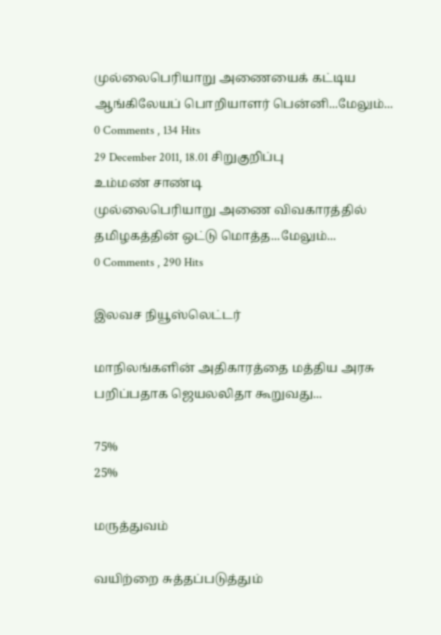முல்லைபெரியாறு அணையைக் கட்டிய ஆங்கிலேயப் பொறியாளர் பென்னி...மேலும்...
0 Comments , 134 Hits
29 December 2011, 18.01 சிறுகுறிப்பு
உம்மண் சாண்டி
முல்லைபெரியாறு அணை விவகாரத்தில் தமிழகத்தின் ஒட்டு மொத்த...மேலும்...
0 Comments , 290 Hits

இலவச நியூஸ்லெட்டர்

மாநிலங்களின் அதிகாரத்தை மத்திய அரசு பறிப்பதாக ஜெயலலிதா கூறுவது...

75%
25%

மருத்துவம்

வயிற்றை சுத்தப்படுத்தும்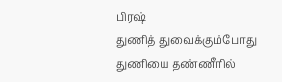பிரஷ்
துணித் துவைக்கும்போது துணியை தண்ணீரில்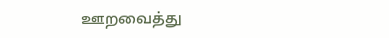ஊறவைத்து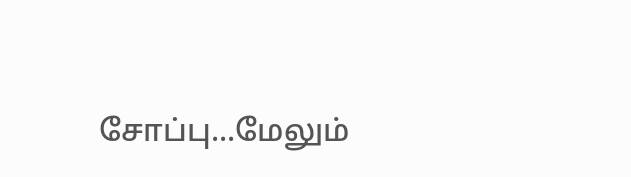சோப்பு...மேலும்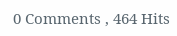0 Comments , 464 Hits